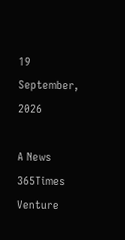19
September, 2026

A News 365Times Venture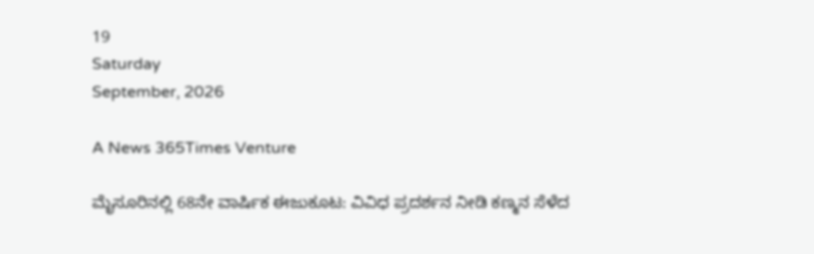19
Saturday
September, 2026

A News 365Times Venture

ಮೈಸೂರಿನಲ್ಲಿ 68ನೇ ವಾರ್ಷಿಕ ಈಜುಕೂಟ: ವಿವಿಧ ಪ್ರದರ್ಶನ ನೀಡಿ ಕಣ್ಮನ ಸೆಳೆದ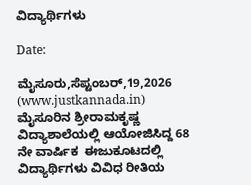ವಿದ್ಯಾರ್ಥಿಗಳು

Date:

ಮೈಸೂರು,ಸೆಪ್ಟಂಬರ್‌,19,2026 (www.justkannada.in)  ಮೈಸೂರಿನ ಶ್ರೀರಾಮಕೃಷ್ಣ ವಿದ್ಯಾಶಾಲೆಯಲ್ಲಿ ಆಯೋಜಿಸಿದ್ದ 68 ನೇ ವಾರ್ಷಿಕ  ಈಜುಕೂಟದಲ್ಲಿ ವಿದ್ಯಾರ್ಥಿಗಳು ವಿವಿಧ ರೀತಿಯ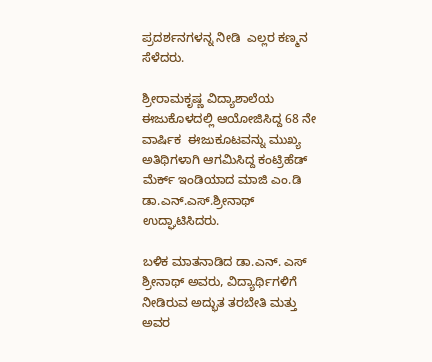ಪ್ರದರ್ಶನಗಳನ್ನ ನೀಡಿ  ಎಲ್ಲರ ಕಣ್ಮನ ಸೆಳೆದರು.

ಶ್ರೀರಾಮಕೃಷ್ಣ ವಿದ್ಯಾಶಾಲೆಯ ಈಜುಕೊಳದಲ್ಲಿ ಆಯೋಜಿಸಿದ್ದ 68 ನೇ ವಾರ್ಷಿಕ  ಈಜುಕೂಟವನ್ನು ಮುಖ್ಯ ಅತಿಥಿಗಳಾಗಿ ಆಗಮಿಸಿದ್ದ ಕಂಟ್ರಿಹೆಡ್  ಮೆರ್ಕ್ ಇಂಡಿಯಾದ ಮಾಜಿ ಎಂ.ಡಿ ಡಾ.ಎನ್.ಎಸ್.ಶ್ರೀನಾಥ್  ಉದ್ಘಾಟಿಸಿದರು.

ಬಳಿಕ ಮಾತನಾಡಿದ ಡಾ‌.ಎನ್. ಎಸ್ ಶ್ರೀನಾಥ್ ಅವರು, ವಿದ್ಯಾರ್ಥಿಗಳಿಗೆ ನೀಡಿರುವ ಅದ್ಭುತ ತರಬೇತಿ ಮತ್ತು ಅವರ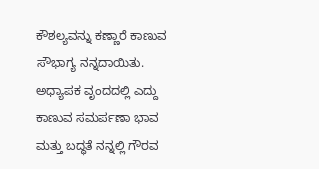ಕೌಶಲ್ಯವನ್ನು ಕಣ್ಣಾರೆ ಕಾಣುವ ಸೌಭಾಗ್ಯ ನನ್ನದಾಯಿತು. ಅಧ್ಯಾಪಕ ವೃಂದದಲ್ಲಿ ಎದ್ದು ಕಾಣುವ ಸಮರ್ಪಣಾ ಭಾವ ಮತ್ತು ಬದ್ಧತೆ ನನ್ನಲ್ಲಿ ಗೌರವ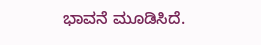ಭಾವನೆ ಮೂಡಿಸಿದೆ.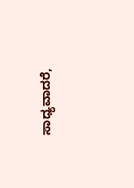ಸಾಧ್ಯವಾದರೆ,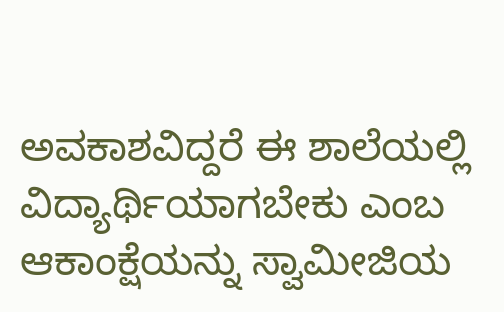ಅವಕಾಶವಿದ್ದರೆ ಈ ಶಾಲೆಯಲ್ಲಿ ವಿದ್ಯಾರ್ಥಿಯಾಗಬೇಕು ಎಂಬ ಆಕಾಂಕ್ಷೆಯನ್ನು ಸ್ವಾಮೀಜಿಯ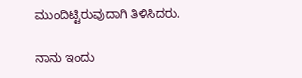ಮುಂದಿಟ್ಟಿರುವುದಾಗಿ ತಿಳಿಸಿದರು.

ನಾನು ಇಂದು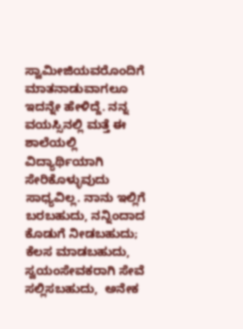ಸ್ವಾಮೀಜಿಯವರೊಂದಿಗೆ ಮಾತನಾಡುವಾಗಲೂ ಇದನ್ನೇ ಹೇಳಿದ್ದೆ. ನನ್ನ ವಯಸ್ಸಿನಲ್ಲಿ ಮತ್ತೆ ಈ ಶಾಲೆಯಲ್ಲಿ ವಿದ್ಯಾರ್ಥಿಯಾಗಿ ಸೇರಿಕೊಳ್ಳುವುದು ಸಾಧ್ಯವಿಲ್ಲ. ನಾನು ಇಲ್ಲಿಗೆ ಬರಬಹುದು, ನನ್ನಿಂದಾದ ಕೊಡುಗೆ ನೀಡಬಹುದು; ಕೆಲಸ ಮಾಡಬಹುದು, ಸ್ವಯಂಸೇವಕರಾಗಿ ಸೇವೆ ಸಲ್ಲಿಸಬಹುದು,  ಅನೇಕ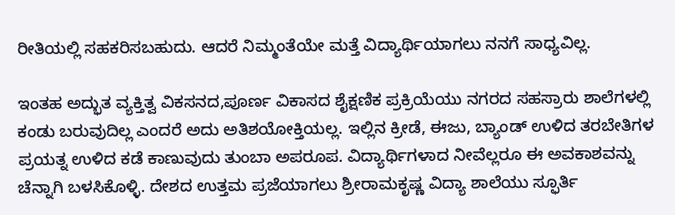ರೀತಿಯಲ್ಲಿ ಸಹಕರಿಸಬಹುದು. ಆದರೆ ನಿಮ್ಮಂತೆಯೇ ಮತ್ತೆ ವಿದ್ಯಾರ್ಥಿಯಾಗಲು ನನಗೆ ಸಾಧ್ಯವಿಲ್ಲ.

ಇಂತಹ ಅದ್ಭುತ ವ್ಯಕ್ತಿತ್ವ ವಿಕಸನದ,ಪೂರ್ಣ ವಿಕಾಸದ ಶೈಕ್ಷಣಿಕ ಪ್ರಕ್ರಿಯೆಯು ನಗರದ ಸಹಸ್ರಾರು ಶಾಲೆಗಳಲ್ಲಿ ಕಂಡು ಬರುವುದಿಲ್ಲ ಎಂದರೆ ಅದು ಅತಿಶಯೋಕ್ತಿಯಲ್ಲ. ಇಲ್ಲಿನ ಕ್ರೀಡೆ, ಈಜು, ಬ್ಯಾಂಡ್ ಉಳಿದ ತರಬೇತಿಗಳ ಪ್ರಯತ್ನ ಉಳಿದ ಕಡೆ ಕಾಣುವುದು ತುಂಬಾ ಅಪರೂಪ. ವಿದ್ಯಾರ್ಥಿಗಳಾದ ನೀವೆಲ್ಲರೂ ಈ ಅವಕಾಶವನ್ನು ಚೆನ್ನಾಗಿ ಬಳಸಿಕೊಳ್ಳಿ. ದೇಶದ ಉತ್ತಮ ಪ್ರಜೆಯಾಗಲು ಶ್ರೀರಾಮಕೃಷ್ಣ ವಿದ್ಯಾ ಶಾಲೆಯು ಸ್ಫೂರ್ತಿ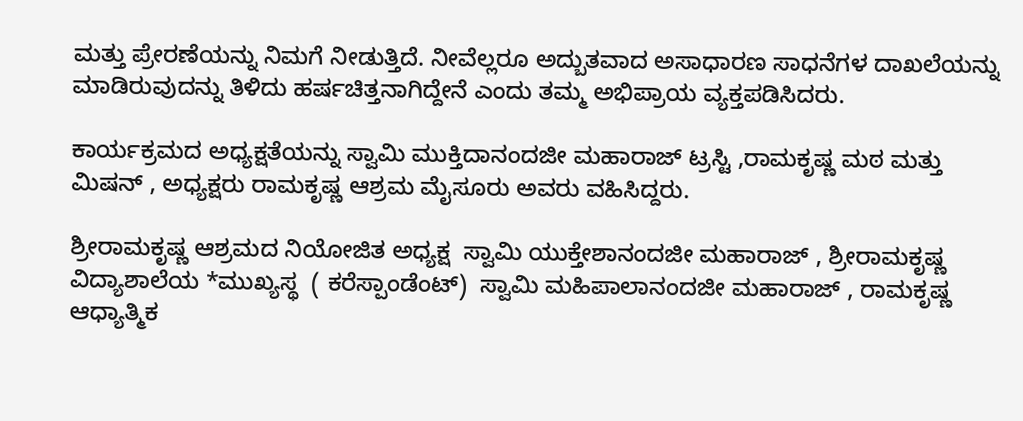ಮತ್ತು ಪ್ರೇರಣೆಯನ್ನು ನಿಮಗೆ ನೀಡುತ್ತಿದೆ. ನೀವೆಲ್ಲರೂ ಅದ್ಬುತವಾದ ಅಸಾಧಾರಣ ಸಾಧನೆಗಳ ದಾಖಲೆಯನ್ನು ಮಾಡಿರುವುದನ್ನು ತಿಳಿದು ಹರ್ಷಚಿತ್ತನಾಗಿದ್ದೇನೆ‌ ಎಂದು ತಮ್ಮ ಅಭಿಪ್ರಾಯ ವ್ಯಕ್ತಪಡಿಸಿದರು.

ಕಾರ್ಯಕ್ರಮದ ಅಧ್ಯಕ್ಷತೆಯನ್ನು ಸ್ವಾಮಿ ಮುಕ್ತಿದಾನಂದಜೀ ಮಹಾರಾಜ್ ಟ್ರಸ್ಟಿ ,ರಾಮಕೃಷ್ಣ ಮಠ ಮತ್ತು ಮಿಷನ್ , ಅಧ್ಯಕ್ಷರು ರಾಮಕೃಷ್ಣ ಆಶ್ರಮ ಮೈಸೂರು‌ ಅವರು ವಹಿಸಿದ್ದರು.

ಶ್ರೀರಾಮಕೃಷ್ಣ ಆಶ್ರಮದ ನಿಯೋಜಿತ ಅಧ್ಯಕ್ಷ  ಸ್ವಾಮಿ ಯುಕ್ತೇಶಾನಂದಜೀ ಮಹಾರಾಜ್ , ಶ್ರೀರಾಮಕೃಷ್ಣ ವಿದ್ಯಾಶಾಲೆಯ *ಮುಖ್ಯಸ್ಥ  ( ಕರೆಸ್ಪಾಂಡೆಂಟ್)  ಸ್ವಾಮಿ ಮಹಿಪಾಲಾನಂದಜೀ ಮಹಾರಾಜ್ , ರಾಮಕೃಷ್ಣ ಆಧ್ಯಾತ್ಮಿಕ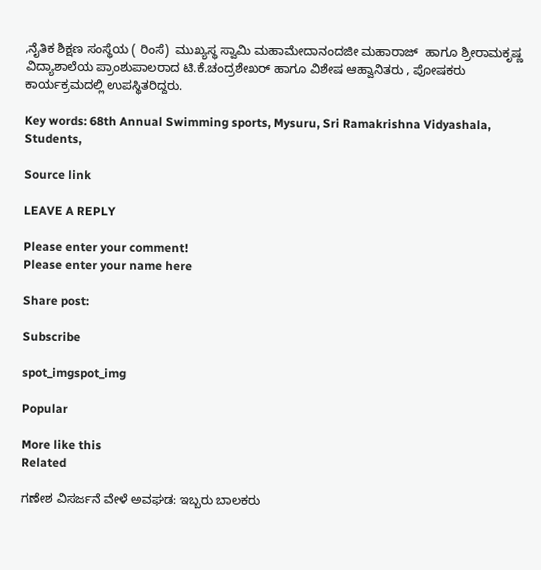,ನೈತಿಕ ಶಿಕ್ಷಣ ಸಂಸ್ಥೆಯ ( ರಿಂಸೆ)  ಮುಖ್ಯಸ್ಥ ಸ್ವಾಮಿ ಮಹಾಮೇದಾನಂದಜೀ ಮಹಾರಾಜ್  ಹಾಗೂ ಶ್ರೀರಾಮಕೃಷ್ಣ ವಿದ್ಯಾಶಾಲೆಯ ಪ್ರಾಂಶುಪಾಲರಾದ ಟಿ.ಕೆ.ಚಂದ್ರಶೇಖರ್ ಹಾಗೂ ವಿಶೇಷ ಆಹ್ವಾನಿತರು , ಪೋಷಕರು ಕಾರ್ಯಕ್ರಮದಲ್ಲಿ ಉಪಸ್ಥಿತರಿದ್ದರು.

Key words: 68th Annual Swimming sports, Mysuru, Sri Ramakrishna Vidyashala, Students,

Source link

LEAVE A REPLY

Please enter your comment!
Please enter your name here

Share post:

Subscribe

spot_imgspot_img

Popular

More like this
Related

ಗಣೇಶ ವಿಸರ್ಜನೆ ವೇಳೆ ಅವಘಡ: ಇಬ್ಬರು ಬಾಲಕರು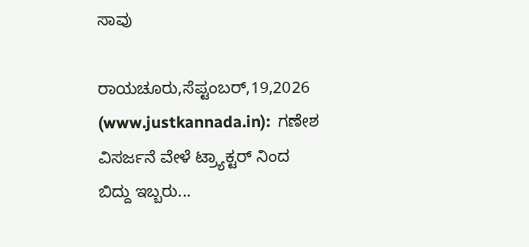ಸಾವು

ರಾಯಚೂರು,ಸೆಪ್ಟಂಬರ್,19,2026 (www.justkannada.in):  ಗಣೇಶ ವಿಸರ್ಜನೆ ವೇಳೆ ಟ್ರ್ಯಾಕ್ಟರ್ ನಿಂದ ಬಿದ್ದು ಇಬ್ಬರು...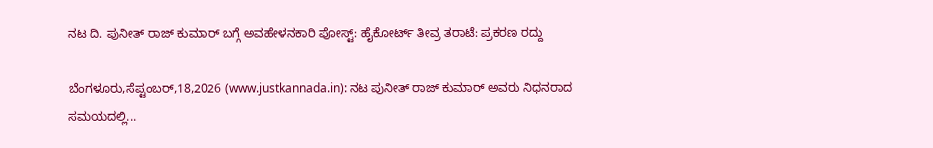ನಟ ದಿ. ಪುನೀತ್‌ ರಾಜ್‌ ಕುಮಾರ್‌ ಬಗ್ಗೆ ಅವಹೇಳನಕಾರಿ ಪೋಸ್ಟ್: ಹೈಕೋರ್ಟ್ ತೀವ್ರ ತರಾಟೆ: ಪ್ರಕರಣ ರದ್ದು

ಬೆಂಗಳೂರು,ಸೆಪ್ಟಂಬರ್,18,2026 (www.justkannada.in): ನಟ ಪುನೀತ್ ರಾಜ್‌ ಕುಮಾರ್ ಅವರು ನಿಧನರಾದ ಸಮಯದಲ್ಲಿ...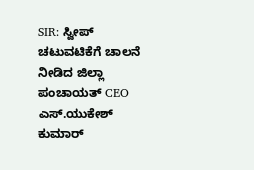SIR: ಸ್ವೀಪ್ ಚಟುವಟಿಕೆಗೆ ಚಾಲನೆ ನೀಡಿದ ಜಿಲ್ಲಾ ಪಂಚಾಯತ್ CEO ಎಸ್.ಯುಕೇಶ್ ಕುಮಾರ್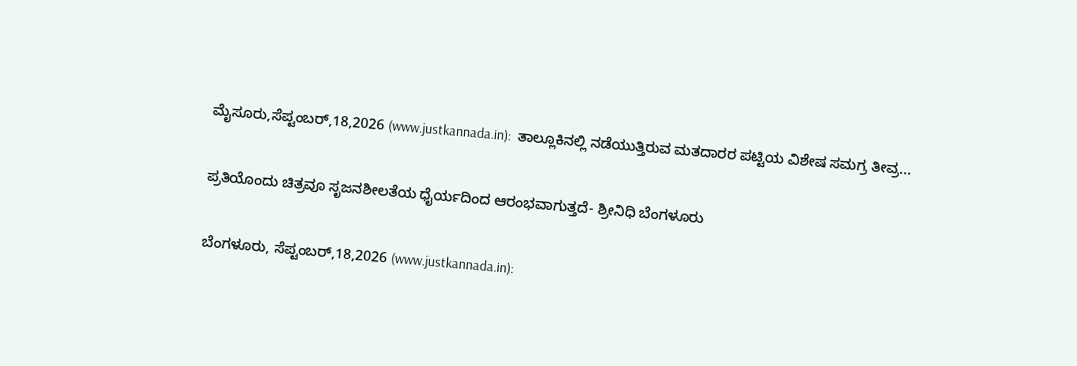ಮೈಸೂರು,ಸೆಪ್ಟಂಬರ್,18,2026 (www.justkannada.in):  ತಾಲ್ಲೂಕಿನಲ್ಲಿ ನಡೆಯುತ್ತಿರುವ ಮತದಾರರ ಪಟ್ಟಿಯ ವಿಶೇಷ ಸಮಗ್ರ ತೀವ್ರ...

ಪ್ರತಿಯೊಂದು ಚಿತ್ರವೂ ಸೃಜನಶೀಲತೆಯ ಧೈರ್ಯದಿಂದ ಆರಂಭವಾಗುತ್ತದೆ- ಶ್ರೀನಿಧಿ ಬೆಂಗಳೂರು

ಬೆಂಗಳೂರು, ಸೆಪ್ಟಂಬರ್,18,2026 (www.justkannada.in):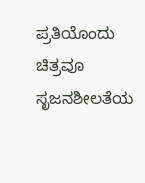ಪ್ರತಿಯೊಂದು ಚಿತ್ರವೂ ಸೃಜನಶೀಲತೆಯ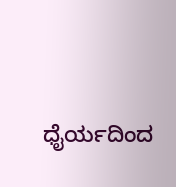ಧೈರ್ಯದಿಂದ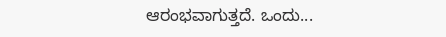ಆರಂಭವಾಗುತ್ತದೆ. ಒಂದು...